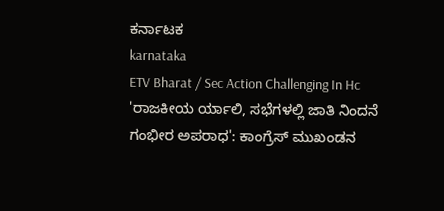ಕರ್ನಾಟಕ
karnataka
ETV Bharat / Sec Action Challenging In Hc
'ರಾಜಕೀಯ ರ್ಯಾಲಿ, ಸಭೆಗಳಲ್ಲಿ ಜಾತಿ ನಿಂದನೆ ಗಂಭೀರ ಅಪರಾಧ': ಕಾಂಗ್ರೆಸ್ ಮುಖಂಡನ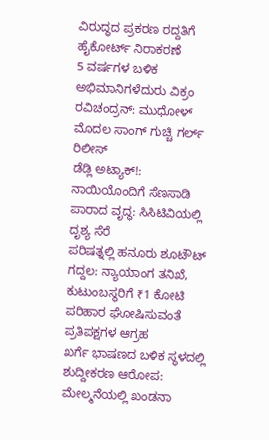ವಿರುದ್ಧದ ಪ್ರಕರಣ ರದ್ದತಿಗೆ ಹೈಕೋರ್ಟ್ ನಿರಾಕರಣೆ
5 ವರ್ಷಗಳ ಬಳಿಕ ಅಭಿಮಾನಿಗಳೆದುರು ವಿಕ್ರಂ ರವಿಚಂದ್ರನ್: ಮುಧೋಳ್ ಮೊದಲ ಸಾಂಗ್ ಗುಚ್ಚಿ ಗರ್ಲ್ ರಿಲೀಸ್
ಡೆಡ್ಲಿ ಅಟ್ಯಾಕ್!: ನಾಯಿಯೊಂದಿಗೆ ಸೆಣಸಾಡಿ ಪಾರಾದ ವೃದ್ಧ: ಸಿಸಿಟಿವಿಯಲ್ಲಿ ದೃಶ್ಯ ಸೆರೆ
ಪರಿಷತ್ನಲ್ಲಿ ಹನೂರು ಶೂಟೌಟ್ ಗದ್ದಲ: ನ್ಯಾಯಾಂಗ ತನಿಖೆ, ಕುಟುಂಬಸ್ಥರಿಗೆ ₹1 ಕೋಟಿ ಪರಿಹಾರ ಘೋಷಿಸುವಂತೆ ಪ್ರತಿಪಕ್ಷಗಳ ಆಗ್ರಹ
ಖರ್ಗೆ ಭಾಷಣದ ಬಳಿಕ ಸ್ಥಳದಲ್ಲಿ ಶುದ್ದೀಕರಣ ಆರೋಪ: ಮೇಲ್ಮನೆಯಲ್ಲಿ ಖಂಡನಾ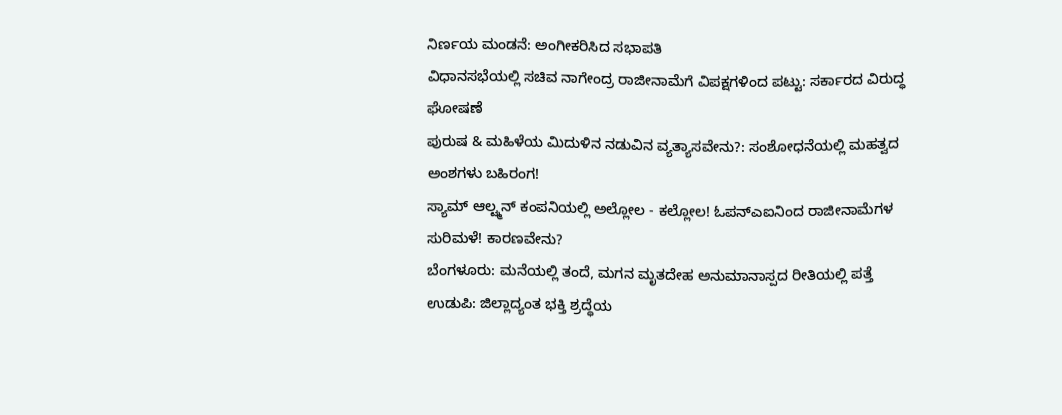ನಿರ್ಣಯ ಮಂಡನೆ: ಅಂಗೀಕರಿಸಿದ ಸಭಾಪತಿ
ವಿಧಾನಸಭೆಯಲ್ಲಿ ಸಚಿವ ನಾಗೇಂದ್ರ ರಾಜೀನಾಮೆಗೆ ವಿಪಕ್ಷಗಳಿಂದ ಪಟ್ಟು: ಸರ್ಕಾರದ ವಿರುದ್ಧ ಘೋಷಣೆ
ಪುರುಷ & ಮಹಿಳೆಯ ಮಿದುಳಿನ ನಡುವಿನ ವ್ಯತ್ಯಾಸವೇನು?: ಸಂಶೋಧನೆಯಲ್ಲಿ ಮಹತ್ವದ ಅಂಶಗಳು ಬಹಿರಂಗ!
ಸ್ಯಾಮ್ ಆಲ್ಟ್ಮನ್ ಕಂಪನಿಯಲ್ಲಿ ಅಲ್ಲೋಲ - ಕಲ್ಲೋಲ! ಓಪನ್ಎಐನಿಂದ ರಾಜೀನಾಮೆಗಳ ಸುರಿಮಳೆ! ಕಾರಣವೇನು?
ಬೆಂಗಳೂರು: ಮನೆಯಲ್ಲಿ ತಂದೆ, ಮಗನ ಮೃತದೇಹ ಅನುಮಾನಾಸ್ಪದ ರೀತಿಯಲ್ಲಿ ಪತ್ತೆ
ಉಡುಪಿ: ಜಿಲ್ಲಾದ್ಯಂತ ಭಕ್ತಿ ಶ್ರದ್ಧೆಯ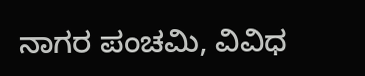ನಾಗರ ಪಂಚಮಿ, ವಿವಿಧ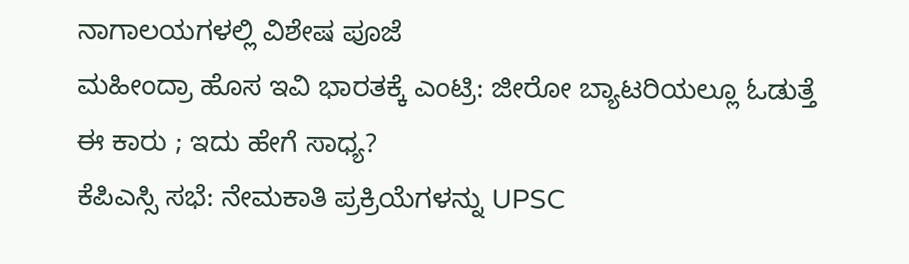ನಾಗಾಲಯಗಳಲ್ಲಿ ವಿಶೇಷ ಪೂಜೆ
ಮಹೀಂದ್ರಾ ಹೊಸ ಇವಿ ಭಾರತಕ್ಕೆ ಎಂಟ್ರಿ: ಜೀರೋ ಬ್ಯಾಟರಿಯಲ್ಲೂ ಓಡುತ್ತೆ ಈ ಕಾರು ; ಇದು ಹೇಗೆ ಸಾಧ್ಯ?
ಕೆಪಿಎಸ್ಸಿ ಸಭೆ: ನೇಮಕಾತಿ ಪ್ರಕ್ರಿಯೆಗಳನ್ನು UPSC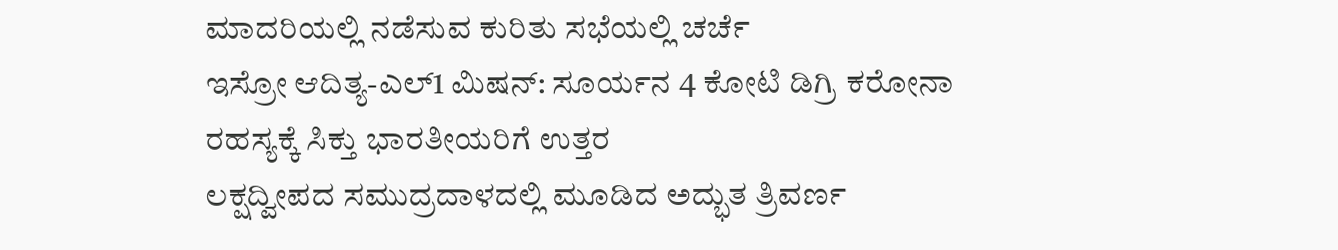ಮಾದರಿಯಲ್ಲಿ ನಡೆಸುವ ಕುರಿತು ಸಭೆಯಲ್ಲಿ ಚರ್ಚೆ
ಇಸ್ರೋ ಆದಿತ್ಯ-ಎಲ್1 ಮಿಷನ್: ಸೂರ್ಯನ 4 ಕೋಟಿ ಡಿಗ್ರಿ ಕರೋನಾ ರಹಸ್ಯಕ್ಕೆ ಸಿಕ್ತು ಭಾರತೀಯರಿಗೆ ಉತ್ತರ
ಲಕ್ಷದ್ವೀಪದ ಸಮುದ್ರದಾಳದಲ್ಲಿ ಮೂಡಿದ ಅದ್ಭುತ ತ್ರಿವರ್ಣ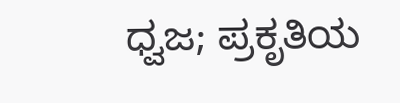ಧ್ವಜ; ಪ್ರಕೃತಿಯ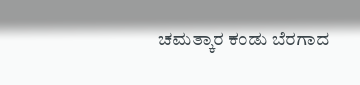ಚಮತ್ಕಾರ ಕಂಡು ಬೆರಗಾದ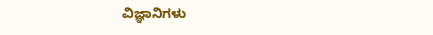ವಿಜ್ಞಾನಿಗಳು